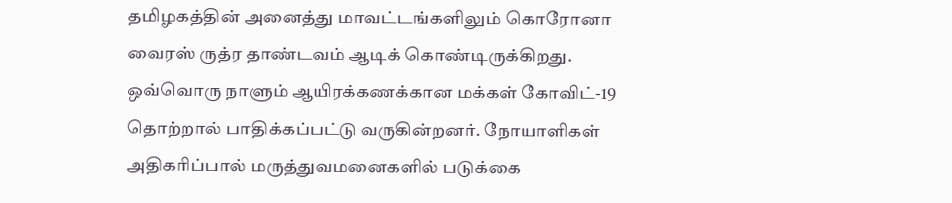தமிழகத்தின் அனைத்து மாவட்டங்களிலும் கொரோனா வைரஸ் ருத்ர தாண்டவம் ஆடிக் கொண்டிருக்கிறது. ஒவ்வொரு நாளும் ஆயிரக்கணக்கான மக்கள் கோவிட்-19 தொற்றால் பாதிக்கப்பட்டு வருகின்றனர். நோயாளிகள் அதிகரிப்பால் மருத்துவமனைகளில் படுக்கை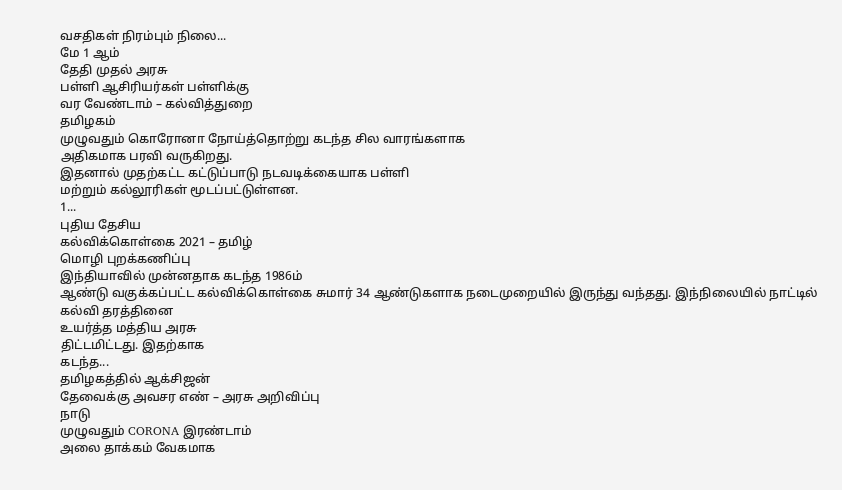வசதிகள் நிரம்பும் நிலை...
மே 1 ஆம்
தேதி முதல் அரசு
பள்ளி ஆசிரியர்கள் பள்ளிக்கு
வர வேண்டாம் – கல்வித்துறை
தமிழகம்
முழுவதும் கொரோனா நோய்த்தொற்று கடந்த சில வாரங்களாக
அதிகமாக பரவி வருகிறது.
இதனால் முதற்கட்ட கட்டுப்பாடு நடவடிக்கையாக பள்ளி
மற்றும் கல்லூரிகள் மூடப்பட்டுள்ளன.
1...
புதிய தேசிய
கல்விக்கொள்கை 2021 – தமிழ்
மொழி புறக்கணிப்பு
இந்தியாவில் முன்னதாக கடந்த 1986ம்
ஆண்டு வகுக்கப்பட்ட கல்விக்கொள்கை சுமார் 34 ஆண்டுகளாக நடைமுறையில் இருந்து வந்தது. இந்நிலையில் நாட்டில் கல்வி தரத்தினை
உயர்த்த மத்திய அரசு
திட்டமிட்டது. இதற்காக
கடந்த...
தமிழகத்தில் ஆக்சிஜன்
தேவைக்கு அவசர எண் – அரசு அறிவிப்பு
நாடு
முழுவதும் CORONA இரண்டாம்
அலை தாக்கம் வேகமாக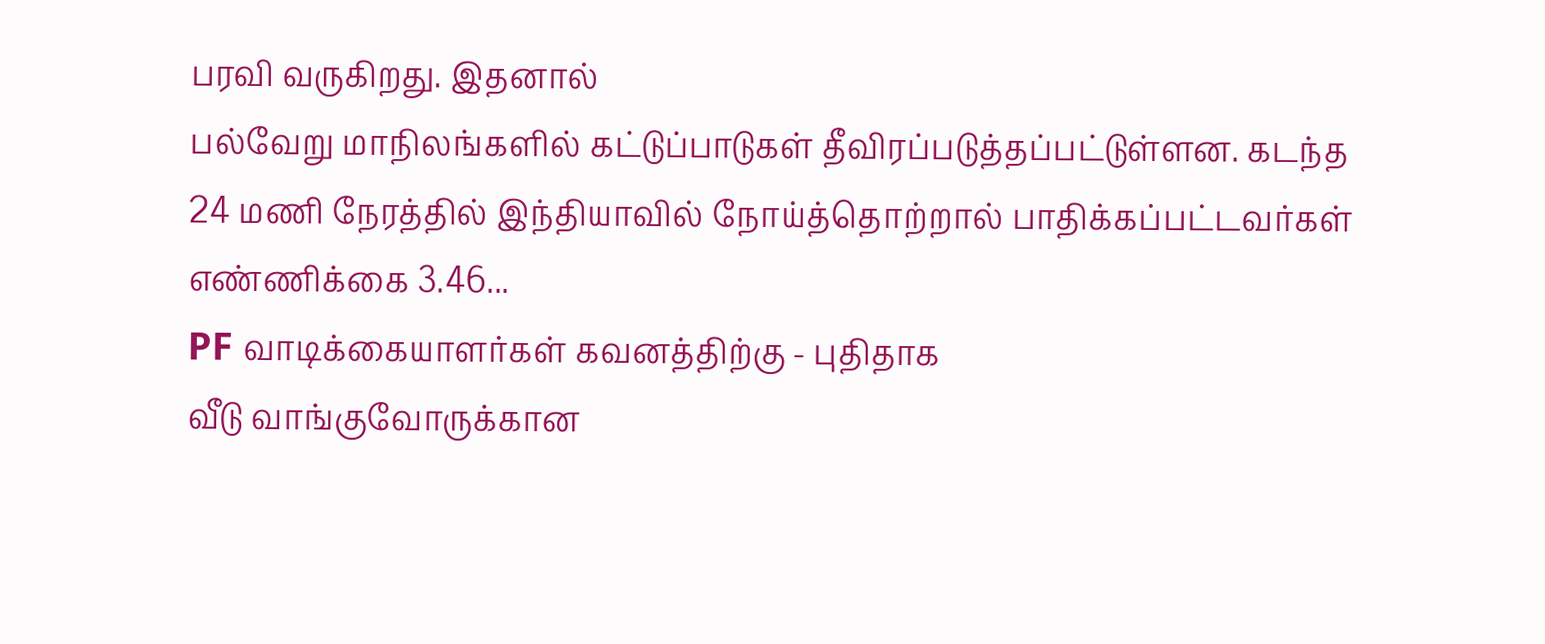பரவி வருகிறது. இதனால்
பல்வேறு மாநிலங்களில் கட்டுப்பாடுகள் தீவிரப்படுத்தப்பட்டுள்ளன. கடந்த
24 மணி நேரத்தில் இந்தியாவில் நோய்த்தொற்றால் பாதிக்கப்பட்டவர்கள் எண்ணிக்கை 3.46...
PF வாடிக்கையாளர்கள் கவனத்திற்கு - புதிதாக
வீடு வாங்குவோருக்கான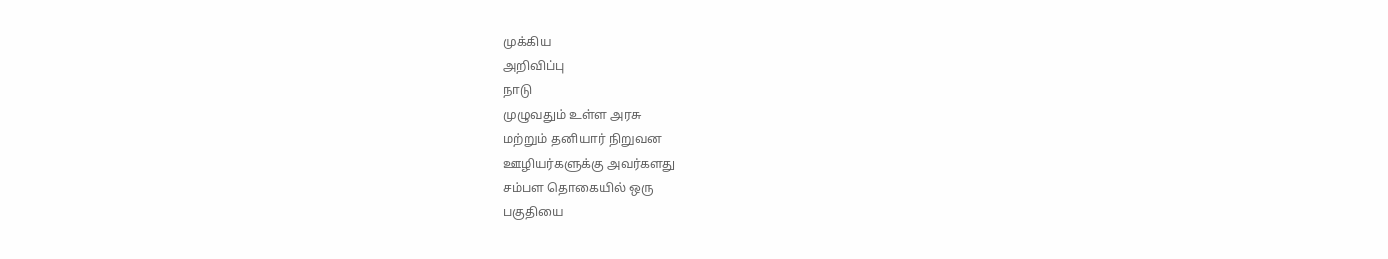முக்கிய
அறிவிப்பு
நாடு
முழுவதும் உள்ள அரசு
மற்றும் தனியார் நிறுவன
ஊழியர்களுக்கு அவர்களது
சம்பள தொகையில் ஒரு
பகுதியை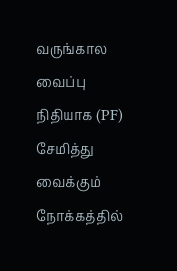வருங்கால வைப்பு
நிதியாக (PF) சேமித்து வைக்கும்
நோக்கத்தில்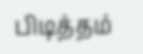பிடித்தம்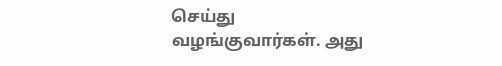செய்து
வழங்குவார்கள். அது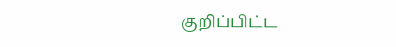குறிப்பிட்ட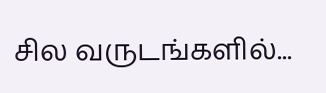சில வருடங்களில்...